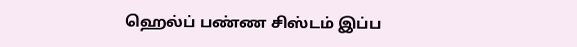ஹெல்ப் பண்ண சிஸ்டம் இப்ப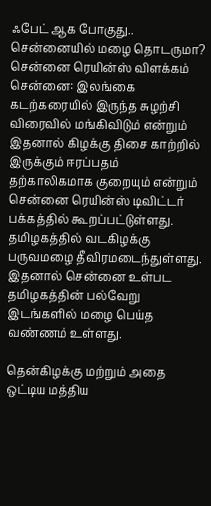ஃபேட் ஆக போகுது.. சென்னையில் மழை தொடருமா? சென்னை ரெயின்ஸ் விளக்கம்
சென்னை: இலங்கை கடற்கரையில் இருந்த சுழற்சி விரைவில் மங்கிவிடும் என்றும் இதனால் கிழக்கு திசை காற்றில் இருக்கும் ஈரப்பதம் தற்காலிகமாக குறையும் என்றும் சென்னை ரெயின்ஸ் டிவிட்டர் பக்கத்தில் கூறப்பட்டுள்ளது.
தமிழகத்தில் வடகிழக்கு பருவமழை தீவிரமடைந்துள்ளது. இதனால் சென்னை உள்பட தமிழகத்தின் பல்வேறு இடங்களில் மழை பெய்த வண்ணம் உள்ளது.

தென்கிழக்கு மற்றும் அதை ஒட்டிய மத்திய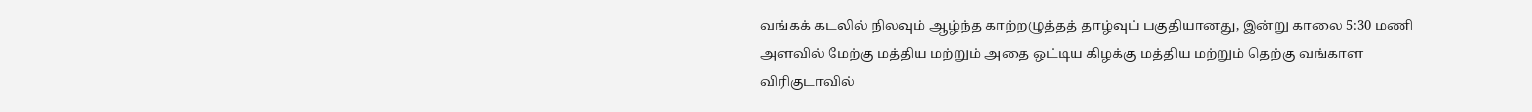வங்கக் கடலில் நிலவும் ஆழ்ந்த காற்றழுத்தத் தாழ்வுப் பகுதியானது, இன்று காலை 5:30 மணி அளவில் மேற்கு மத்திய மற்றும் அதை ஒட்டிய கிழக்கு மத்திய மற்றும் தெற்கு வங்காள விரிகுடாவில்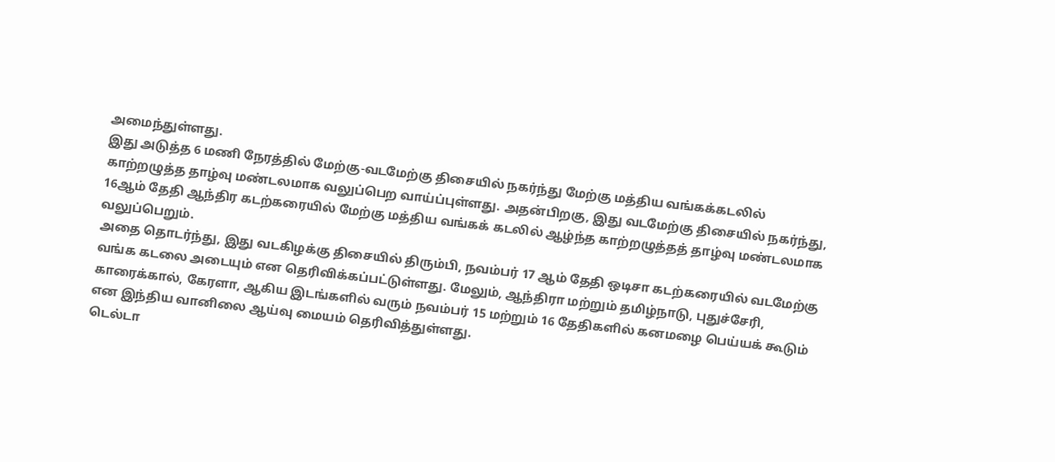அமைந்துள்ளது.
இது அடுத்த 6 மணி நேரத்தில் மேற்கு-வடமேற்கு திசையில் நகர்ந்து மேற்கு மத்திய வங்கக்கடலில் காற்றழுத்த தாழ்வு மண்டலமாக வலுப்பெற வாய்ப்புள்ளது. அதன்பிறகு, இது வடமேற்கு திசையில் நகர்ந்து, 16ஆம் தேதி ஆந்திர கடற்கரையில் மேற்கு மத்திய வங்கக் கடலில் ஆழ்ந்த காற்றழுத்தத் தாழ்வு மண்டலமாக வலுப்பெறும்.
அதை தொடர்ந்து, இது வடகிழக்கு திசையில் திரும்பி, நவம்பர் 17 ஆம் தேதி ஒடிசா கடற்கரையில் வடமேற்கு வங்க கடலை அடையும் என தெரிவிக்கப்பட்டுள்ளது. மேலும், ஆந்திரா மற்றும் தமிழ்நாடு, புதுச்சேரி, காரைக்கால், கேரளா, ஆகிய இடங்களில் வரும் நவம்பர் 15 மற்றும் 16 தேதிகளில் கனமழை பெய்யக் கூடும் என இந்திய வானிலை ஆய்வு மையம் தெரிவித்துள்ளது.
டெல்டா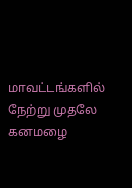மாவட்டங்களில் நேற்று முதலே கனமழை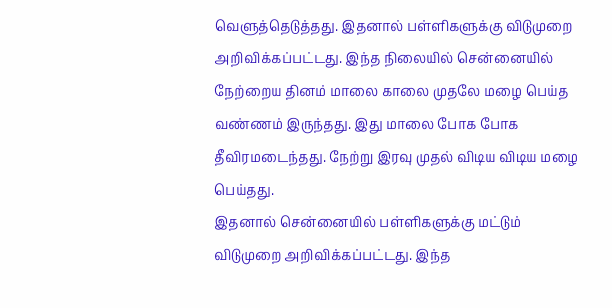வெளுத்தெடுத்தது. இதனால் பள்ளிகளுக்கு விடுமுறை அறிவிக்கப்பட்டது. இந்த நிலையில் சென்னையில் நேற்றைய தினம் மாலை காலை முதலே மழை பெய்த வண்ணம் இருந்தது. இது மாலை போக போக தீவிரமடைந்தது. நேற்று இரவு முதல் விடிய விடிய மழை பெய்தது.
இதனால் சென்னையில் பள்ளிகளுக்கு மட்டும் விடுமுறை அறிவிக்கப்பட்டது. இந்த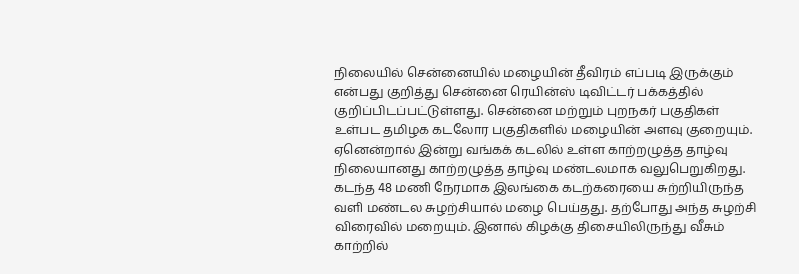நிலையில் சென்னையில் மழையின் தீவிரம் எப்படி இருக்கும் என்பது குறித்து சென்னை ரெயின்ஸ் டிவிட்டர் பக்கத்தில் குறிப்பிடப்பட்டுள்ளது. சென்னை மற்றும் புறநகர் பகுதிகள் உள்பட தமிழக கடலோர பகுதிகளில் மழையின் அளவு குறையும்.
ஏனென்றால் இன்று வங்கக் கடலில் உள்ள காற்றழுத்த தாழ்வு நிலையானது காற்றழுத்த தாழ்வு மண்டலமாக வலுபெறுகிறது. கடந்த 48 மணி நேரமாக இலங்கை கடற்கரையை சுற்றியிருந்த வளி மண்டல சுழற்சியால் மழை பெய்தது. தற்போது அந்த சுழற்சி விரைவில் மறையும். இனால் கிழக்கு திசையிலிருந்து வீசும் காற்றில்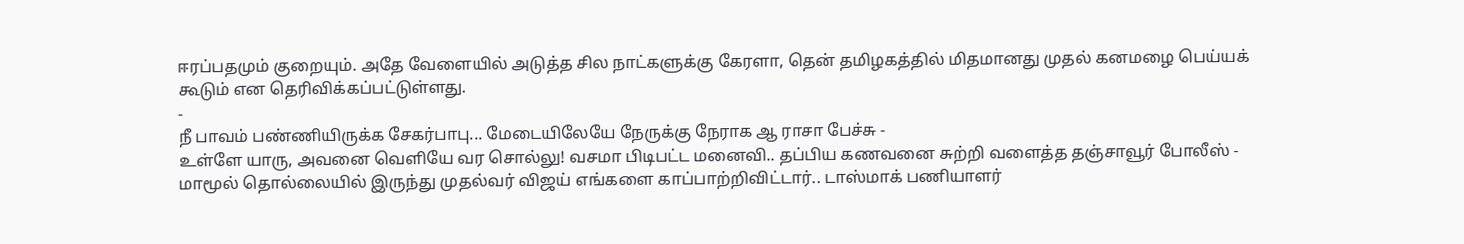ஈரப்பதமும் குறையும். அதே வேளையில் அடுத்த சில நாட்களுக்கு கேரளா, தென் தமிழகத்தில் மிதமானது முதல் கனமழை பெய்யக் கூடும் என தெரிவிக்கப்பட்டுள்ளது.
-
நீ பாவம் பண்ணியிருக்க சேகர்பாபு... மேடையிலேயே நேருக்கு நேராக ஆ ராசா பேச்சு -
உள்ளே யாரு, அவனை வெளியே வர சொல்லு! வசமா பிடிபட்ட மனைவி.. தப்பிய கணவனை சுற்றி வளைத்த தஞ்சாவூர் போலீஸ் -
மாமூல் தொல்லையில் இருந்து முதல்வர் விஜய் எங்களை காப்பாற்றிவிட்டார்.. டாஸ்மாக் பணியாளர்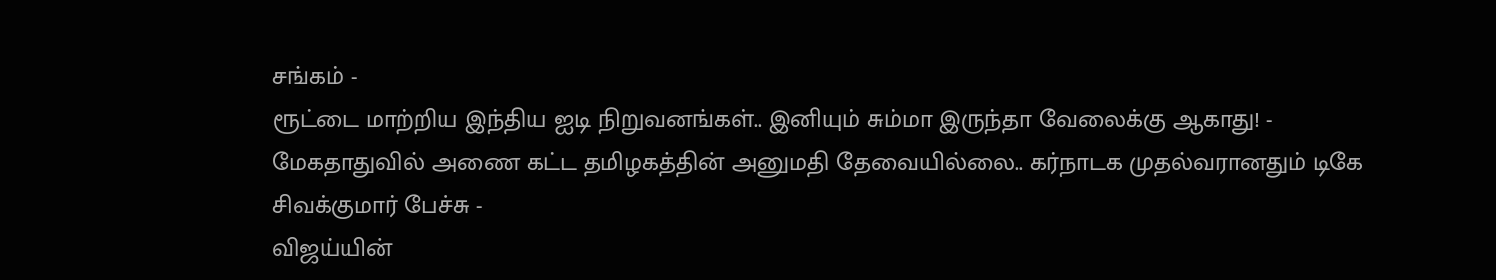சங்கம் -
ரூட்டை மாற்றிய இந்திய ஐடி நிறுவனங்கள்.. இனியும் சும்மா இருந்தா வேலைக்கு ஆகாது! -
மேகதாதுவில் அணை கட்ட தமிழகத்தின் அனுமதி தேவையில்லை.. கர்நாடக முதல்வரானதும் டிகே சிவக்குமார் பேச்சு -
விஜய்யின்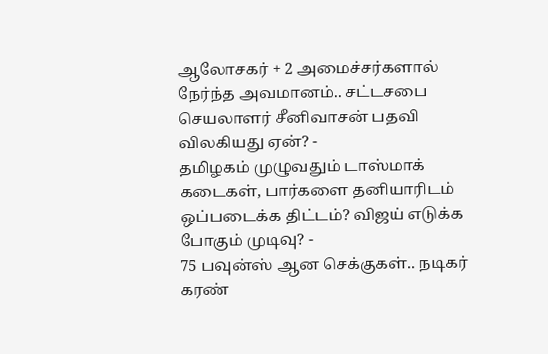ஆலோசகர் + 2 அமைச்சர்களால் நேர்ந்த அவமானம்.. சட்டசபை செயலாளர் சீனிவாசன் பதவி விலகியது ஏன்? -
தமிழகம் முழுவதும் டாஸ்மாக் கடைகள், பார்களை தனியாரிடம் ஒப்படைக்க திட்டம்? விஜய் எடுக்க போகும் முடிவு? -
75 பவுன்ஸ் ஆன செக்குகள்.. நடிகர் கரண்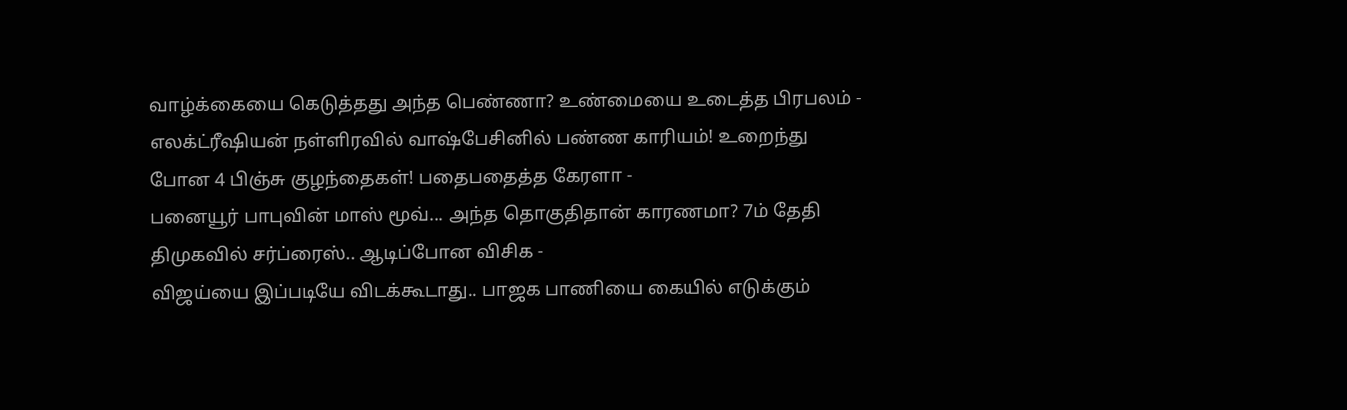வாழ்க்கையை கெடுத்தது அந்த பெண்ணா? உண்மையை உடைத்த பிரபலம் -
எலக்ட்ரீஷியன் நள்ளிரவில் வாஷ்பேசினில் பண்ண காரியம்! உறைந்து போன 4 பிஞ்சு குழந்தைகள்! பதைபதைத்த கேரளா -
பனையூர் பாபுவின் மாஸ் மூவ்... அந்த தொகுதிதான் காரணமா? 7ம் தேதி திமுகவில் சர்ப்ரைஸ்.. ஆடிப்போன விசிக -
விஜய்யை இப்படியே விடக்கூடாது.. பாஜக பாணியை கையில் எடுக்கும்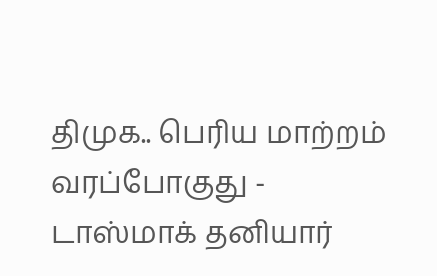திமுக.. பெரிய மாற்றம் வரப்போகுது -
டாஸ்மாக் தனியார்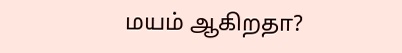மயம் ஆகிறதா?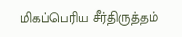மிகப்பெரிய சீர்திருத்தம்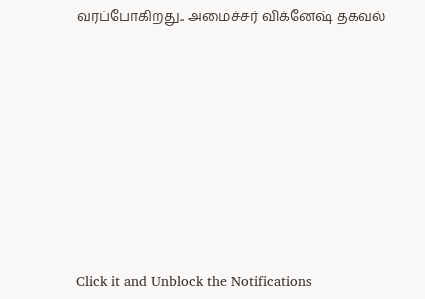வரப்போகிறது.. அமைச்சர் விக்னேஷ் தகவல்












Click it and Unblock the Notifications